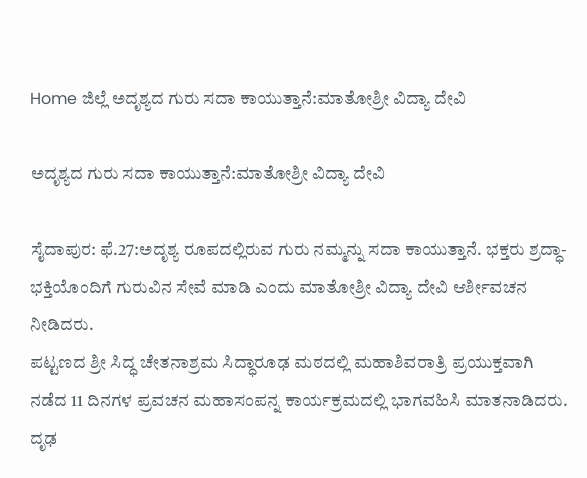Home ಜಿಲ್ಲೆ ಅದೃಶ್ಯದ ಗುರು ಸದಾ ಕಾಯುತ್ತಾನೆ:ಮಾತೋಶ್ರೀ ವಿದ್ಯಾ ದೇವಿ

ಅದೃಶ್ಯದ ಗುರು ಸದಾ ಕಾಯುತ್ತಾನೆ:ಮಾತೋಶ್ರೀ ವಿದ್ಯಾ ದೇವಿ

ಸೈದಾಪುರ: ಫೆ.27:ಅದೃಶ್ಯ ರೂಪದಲ್ಲಿರುವ ಗುರು ನಮ್ಮನ್ನು ಸದಾ ಕಾಯುತ್ತಾನೆ. ಭಕ್ತರು ಶ್ರದ್ಧಾ-ಭಕ್ತಿಯೊಂದಿಗೆ ಗುರುವಿನ ಸೇವೆ ಮಾಡಿ ಎಂದು ಮಾತೋಶ್ರೀ ವಿದ್ಯಾ ದೇವಿ ಆರ್ಶೀವಚನ ನೀಡಿದರು.
ಪಟ್ಟಣದ ಶ್ರೀ ಸಿದ್ಧ ಚೇತನಾಶ್ರಮ ಸಿದ್ಧಾರೂಢ ಮಠದಲ್ಲಿ ಮಹಾಶಿವರಾತ್ರಿ ಪ್ರಯುಕ್ತವಾಗಿ ನಡೆದ 11 ದಿನಗಳ ಪ್ರವಚನ ಮಹಾಸಂಪನ್ನ ಕಾರ್ಯಕ್ರಮದಲ್ಲಿ ಭಾಗವಹಿಸಿ ಮಾತನಾಡಿದರು. ದೃಢ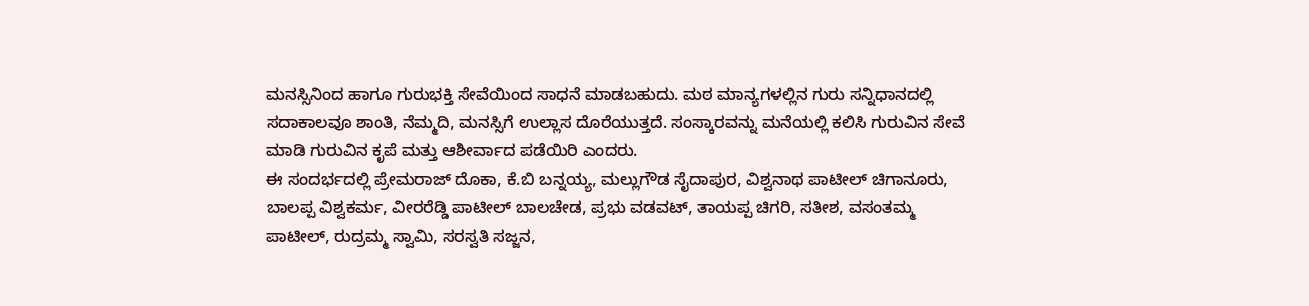ಮನಸ್ಸಿನಿಂದ ಹಾಗೂ ಗುರುಭಕ್ತಿ ಸೇವೆಯಿಂದ ಸಾಧನೆ ಮಾಡಬಹುದು. ಮಠ ಮಾನ್ಯಗಳಲ್ಲಿನ ಗುರು ಸನ್ನಿಧಾನದಲ್ಲಿ ಸದಾಕಾಲವೂ ಶಾಂತಿ, ನೆಮ್ಮದಿ, ಮನಸ್ಸಿಗೆ ಉಲ್ಲಾಸ ದೊರೆಯುತ್ತದೆ. ಸಂಸ್ಕಾರವನ್ನು ಮನೆಯಲ್ಲಿ ಕಲಿಸಿ ಗುರುವಿನ ಸೇವೆ ಮಾಡಿ ಗುರುವಿನ ಕೃಪೆ ಮತ್ತು ಆಶೀರ್ವಾದ ಪಡೆಯಿರಿ ಎಂದರು.
ಈ ಸಂದರ್ಭದಲ್ಲಿ ಪ್ರೇಮರಾಜ್ ದೊಕಾ, ಕೆ.ಬಿ ಬನ್ನಯ್ಯ, ಮಲ್ಲುಗೌಡ ಸೈದಾಪುರ, ವಿಶ್ವನಾಥ ಪಾಟೀಲ್ ಚಿಗಾನೂರು, ಬಾಲಪ್ಪ ವಿಶ್ವಕರ್ಮ, ವೀರರೆಡ್ಡಿ ಪಾಟೀಲ್ ಬಾಲಚೇಡ, ಪ್ರಭು ವಡವಟ್, ತಾಯಪ್ಪ ಚಿಗರಿ, ಸತೀಶ, ವಸಂತಮ್ಮ ಪಾಟೀಲ್, ರುದ್ರಮ್ಮ ಸ್ವಾಮಿ, ಸರಸ್ವತಿ ಸಜ್ಜನ,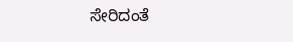ಸೇರಿದಂತೆ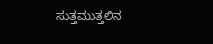ಸುತ್ತಮುತ್ತಲಿನ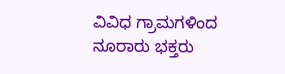ವಿವಿಧ ಗ್ರಾಮಗಳಿಂದ ನೂರಾರು ಭಕ್ತರು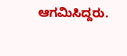ಆಗಮಿಸಿದ್ದರು.